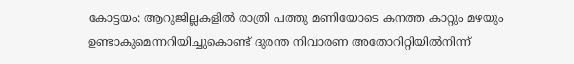കോട്ടയം: ആറുജില്ലകളിൽ രാത്രി പത്തു മണിയോടെ കനത്ത കാറ്റും മഴയും ഉണ്ടാകുമെന്നറിയിച്ചുകൊണ്ട് ദുരന്ത നിവാരണ അതോറിറ്റിയിൽനിന്ന്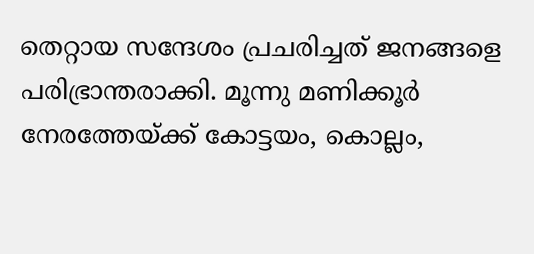തെറ്റായ സന്ദേശം പ്രചരിച്ചത് ജനങ്ങളെ പരിഭ്രാന്തരാക്കി. മൂന്നു മണിക്കൂർ നേരത്തേയ്ക്ക് കോട്ടയം, കൊല്ലം,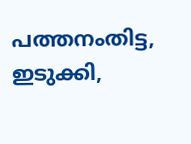പത്തനംതിട്ട, ഇടുക്കി,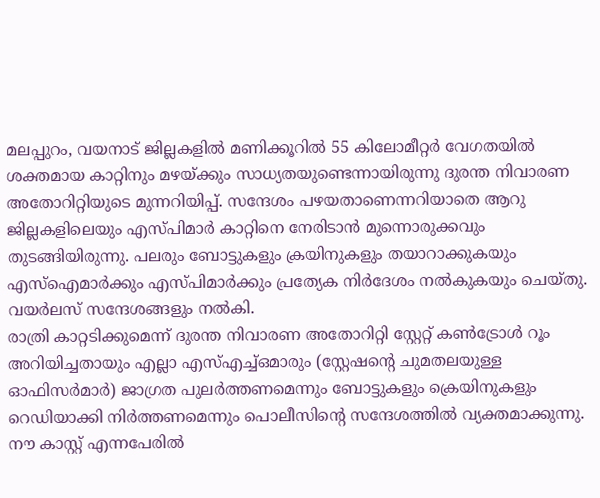മലപ്പുറം, വയനാട് ജില്ലകളിൽ മണിക്കൂറിൽ 55 കിലോമീറ്റർ വേഗതയിൽ ശക്തമായ കാറ്റിനും മഴയ്ക്കും സാധ്യതയുണ്ടെന്നായിരുന്നു ദുരന്ത നിവാരണ അതോറിറ്റിയുടെ മുന്നറിയിപ്പ്. സന്ദേശം പഴയതാണെന്നറിയാതെ ആറു ജില്ലകളിലെയും എസ്പിമാർ കാറ്റിനെ നേരിടാൻ മുന്നൊരുക്കവും തുടങ്ങിയിരുന്നു. പലരും ബോട്ടുകളും ക്രയിനുകളും തയാറാക്കുകയും എസ്ഐമാർക്കും എസ്പിമാർക്കും പ്രത്യേക നിർദേശം നൽകുകയും ചെയ്തു. വയർലസ് സന്ദേശങ്ങളും നൽകി.
രാത്രി കാറ്റടിക്കുമെന്ന് ദുരന്ത നിവാരണ അതോറിറ്റി സ്റ്റേറ്റ് കൺട്രോൾ റൂം അറിയിച്ചതായും എല്ലാ എസ്എച്ച്ഒമാരും (സ്റ്റേഷന്റെ ചുമതലയുള്ള ഓഫിസർമാർ) ജാഗ്രത പുലർത്തണമെന്നും ബോട്ടുകളും ക്രെയിനുകളും റെഡിയാക്കി നിർത്തണമെന്നും പൊലീസിന്റെ സന്ദേശത്തിൽ വ്യക്തമാക്കുന്നു.
നൗ കാസ്റ്റ് എന്നപേരിൽ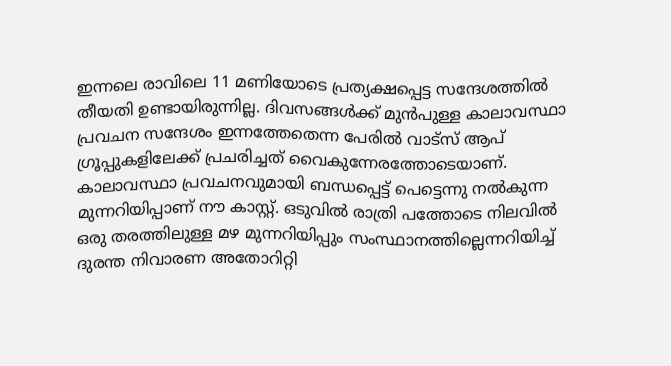ഇന്നലെ രാവിലെ 11 മണിയോടെ പ്രത്യക്ഷപ്പെട്ട സന്ദേശത്തിൽ തീയതി ഉണ്ടായിരുന്നില്ല. ദിവസങ്ങൾക്ക് മുൻപുള്ള കാലാവസ്ഥാ പ്രവചന സന്ദേശം ഇന്നത്തേതെന്ന പേരിൽ വാട്സ് ആപ് ഗ്രൂപ്പുകളിലേക്ക് പ്രചരിച്ചത് വൈകുന്നേരത്തോടെയാണ്. കാലാവസ്ഥാ പ്രവചനവുമായി ബന്ധപ്പെട്ട് പെട്ടെന്നു നൽകുന്ന മുന്നറിയിപ്പാണ് നൗ കാസ്റ്റ്. ഒടുവിൽ രാത്രി പത്തോടെ നിലവിൽ ഒരു തരത്തിലുള്ള മഴ മുന്നറിയിപ്പും സംസ്ഥാനത്തില്ലെന്നറിയിച്ച് ദുരന്ത നിവാരണ അതോറിറ്റി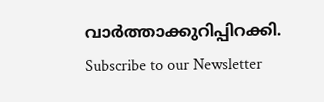വാർത്താക്കുറിപ്പിറക്കി.
Subscribe to our Newsletter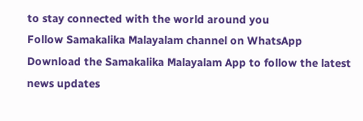to stay connected with the world around you
Follow Samakalika Malayalam channel on WhatsApp
Download the Samakalika Malayalam App to follow the latest news updates